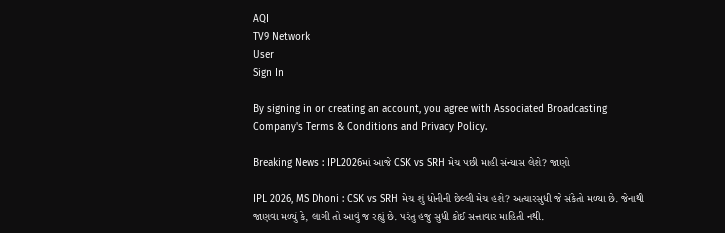AQI
TV9 Network
User
Sign In

By signing in or creating an account, you agree with Associated Broadcasting Company's Terms & Conditions and Privacy Policy.

Breaking News : IPL2026માં આજે CSK vs SRH મેચ પછી માહી સંન્યાસ લેશે? જાણો

IPL 2026, MS Dhoni : CSK vs SRH મેચ શું ધોનીની છેલ્લી મેચ હશે? અત્યારસુધી જે સંકેતો મળ્યા છે. જેનાથી જાણવા મળ્યું કે, લાગી તો આવું જ રહ્યું છે. પરંતુ હજુ સુધી કોઈ સત્તાવાર માહિતી નથી.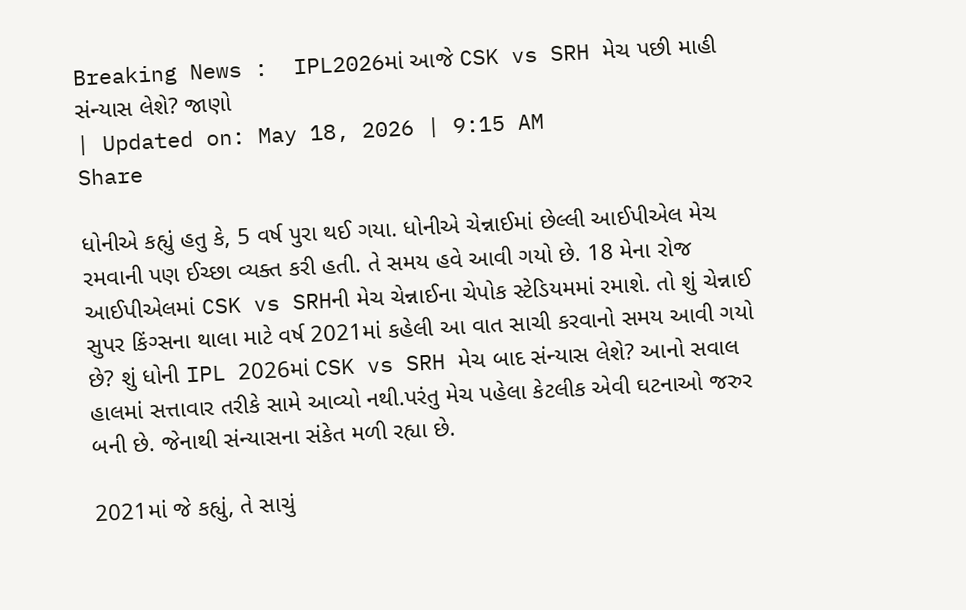Breaking News :  IPL2026માં આજે CSK vs SRH મેચ પછી માહી સંન્યાસ લેશે? જાણો
| Updated on: May 18, 2026 | 9:15 AM
Share

ધોનીએ કહ્યું હતુ કે, 5 વર્ષ પુરા થઈ ગયા. ધોનીએ ચેન્નાઈમાં છેલ્લી આઈપીએલ મેચ રમવાની પણ ઈચ્છા વ્યક્ત કરી હતી. તે સમય હવે આવી ગયો છે. 18 મેના રોજ આઈપીએલમાં CSK vs SRHની મેચ ચેન્નાઈના ચેપોક સ્ટેડિયમમાં રમાશે. તો શું ચેન્નાઈ સુપર કિંગ્સના થાલા માટે વર્ષ 2021માં કહેલી આ વાત સાચી કરવાનો સમય આવી ગયો છે? શું ધોની IPL 2026માં CSK vs SRH મેચ બાદ સંન્યાસ લેશે? આનો સવાલ હાલમાં સત્તાવાર તરીકે સામે આવ્યો નથી.પરંતુ મેચ પહેલા કેટલીક એવી ઘટનાઓ જરુર બની છે. જેનાથી સંન્યાસના સંકેત મળી રહ્યા છે.

2021માં જે કહ્યું, તે સાચું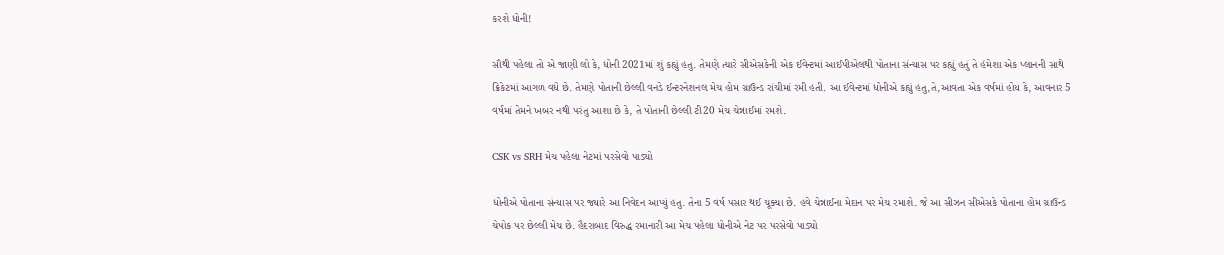કરશે ધોની!

સૌથી પહેલા તો એ જાણી લો કે, ધોની 2021માં શું કહ્યું હતુ. તેમણે ત્યારે સીએસકેની એક ઈવેન્ટમાં આઈપીએલથી પોતાના સંન્યાસ પર કહ્યું હતું તે હંમેશા એક પ્લાનની સાથે ક્રિકેટમાં આગળ વધે છે. તેમણે પોતાની છેલ્લી વનડે ઈન્ટરનેશનલ મેચ હોમ ગ્રાઉન્ડ રાંચીમાં રમી હતી. આ ઈવેન્ટમાં ધોનીએ કહ્યું હતુ,તે,આવતા એક વર્ષમાં હોય કે, આવનાર 5 વર્ષમાં તેમને ખબર નથી પરંતુ આશા છે કે, તે પોતાની છેલ્લી ટી20 મેચ ચેન્નાઈમાં રમશે.

CSK vs SRH મેચ પહેલા નેટમાં પરસેવો પાડ્યો

ધોનીએ પોતાના સંન્યાસ પર જ્યારે આ નિવેદન આપ્યું હતુ. તેના 5 વર્ષ પસાર થઈ ચૂક્યા છે. હવે ચેન્નાઈના મેદાન પર મેચ રમાશે. જે આ સીઝન સીએસકે પોતાના હોમ ગ્રાઉન્ડ ચેપોક પર છેલ્લી મેચ છે. હૈદરાબાદ વિરુદ્ધ રમાનારી આ મેચ પહેલા ધોનીએ નેટ પર પરસેવો પાડ્યો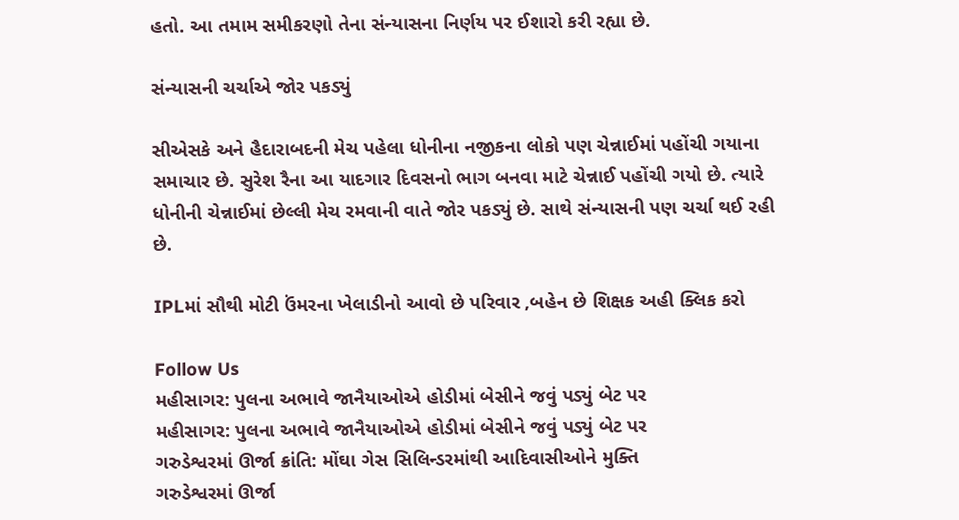હતો. આ તમામ સમીકરણો તેના સંન્યાસના નિર્ણય પર ઈશારો કરી રહ્યા છે.

સંન્યાસની ચર્ચાએ જોર પકડ્યું

સીએસકે અને હૈદારાબદની મેચ પહેલા ધોનીના નજીકના લોકો પણ ચેન્નાઈમાં પહોંચી ગયાના સમાચાર છે. સુરેશ રૈના આ યાદગાર દિવસનો ભાગ બનવા માટે ચેન્નાઈ પહોંચી ગયો છે. ત્યારે ધોનીની ચેન્નાઈમાં છેલ્લી મેચ રમવાની વાતે જોર પકડ્યું છે. સાથે સંન્યાસની પણ ચર્ચા થઈ રહી છે.

IPLમાં સૌથી મોટી ઉંમરના ખેલાડીનો આવો છે પરિવાર ,બહેન છે શિક્ષક અહી ક્લિક કરો

Follow Us
મહીસાગર: પુલના અભાવે જાનૈયાઓએ હોડીમાં બેસીને જવું પડ્યું બેટ પર
મહીસાગર: પુલના અભાવે જાનૈયાઓએ હોડીમાં બેસીને જવું પડ્યું બેટ પર
ગરુડેશ્વરમાં ઊર્જા ક્રાંતિ: મોંઘા ગેસ સિલિન્ડરમાંથી આદિવાસીઓને મુક્તિ
ગરુડેશ્વરમાં ઊર્જા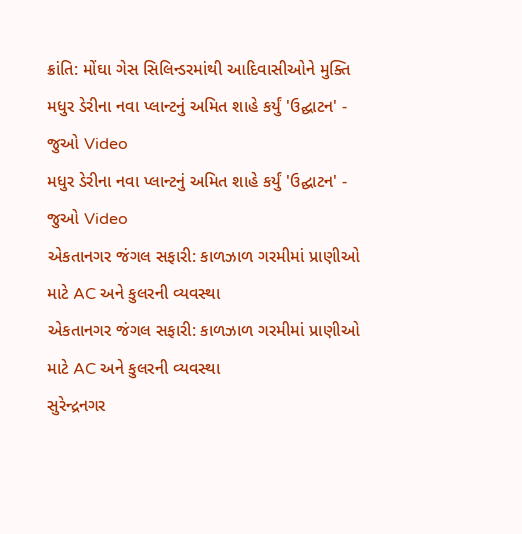ક્રાંતિ: મોંઘા ગેસ સિલિન્ડરમાંથી આદિવાસીઓને મુક્તિ
મધુર ડેરીના નવા પ્લાન્ટનું અમિત શાહે કર્યું 'ઉદ્ઘાટન' - જુઓ Video
મધુર ડેરીના નવા પ્લાન્ટનું અમિત શાહે કર્યું 'ઉદ્ઘાટન' - જુઓ Video
એકતાનગર જંગલ સફારી: કાળઝાળ ગરમીમાં પ્રાણીઓ માટે AC અને કુલરની વ્યવસ્થા
એકતાનગર જંગલ સફારી: કાળઝાળ ગરમીમાં પ્રાણીઓ માટે AC અને કુલરની વ્યવસ્થા
સુરેન્દ્રનગર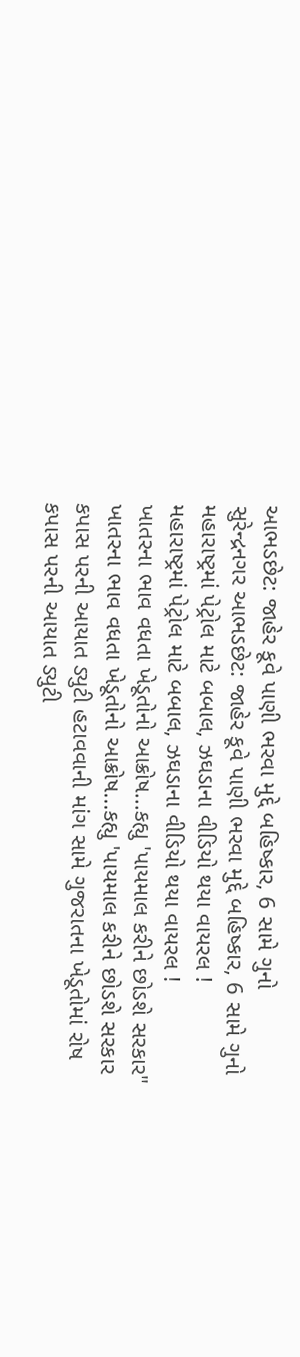આભડછેટ: જાહેર કૂવે પાણી ભરવા મુદ્દે બહિષ્કાર, 6 સામે ગુનો
સુરેન્દ્રનગર આભડછેટ: જાહેર કૂવે પાણી ભરવા મુદ્દે બહિષ્કાર, 6 સામે ગુનો
મહારાષ્ટ્રમાં પેટ્રોલ માટે બબાલ, ઝઘડાના વીડિયો થયા વાયરલ !
મહારાષ્ટ્રમાં પેટ્રોલ માટે બબાલ, ઝઘડાના વીડિયો થયા વાયરલ !
ખાતરના ભાવ વધતા ખેડૂતોનો આક્રોષ...કહ્યુ 'પાયમાલ કરીને છોડશે સરકાર"
ખાતરના ભાવ વધતા ખેડૂતોનો આક્રોષ...કહ્યુ 'પાયમાલ કરીને છોડશે સરકાર
કપાસ પરની આયાત ડ્યુટી હટાવવાની માંગ સામે ગુજરાતના ખેડૂતોમાં રોષ
કપાસ પરની આયાત ડ્યુટી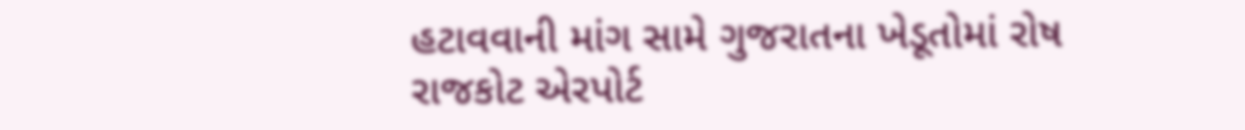હટાવવાની માંગ સામે ગુજરાતના ખેડૂતોમાં રોષ
રાજકોટ એરપોર્ટ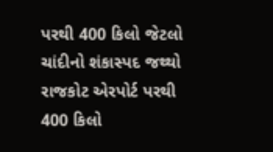પરથી 400 કિલો જેટલો ચાંદીનો શંકાસ્પદ જથ્થો
રાજકોટ એરપોર્ટ પરથી 400 કિલો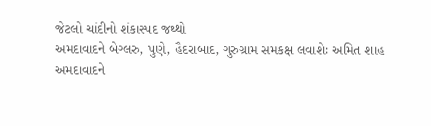જેટલો ચાંદીનો શંકાસ્પદ જથ્થો
અમદાવાદને બેગ્લરુ, પુણે, હૈદરાબાદ, ગુરુગ્રામ સમકક્ષ લવાશેઃ અમિત શાહ
અમદાવાદને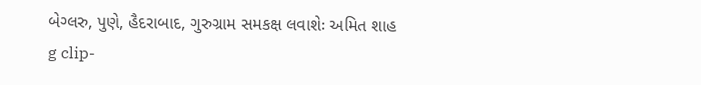બેગ્લરુ, પુણે, હૈદરાબાદ, ગુરુગ્રામ સમકક્ષ લવાશેઃ અમિત શાહ
g clip-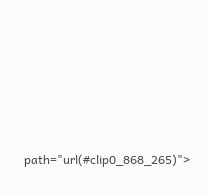path="url(#clip0_868_265)">